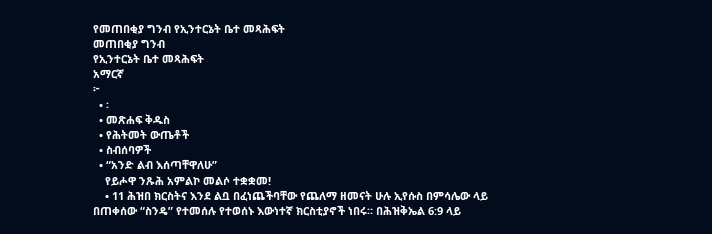የመጠበቂያ ግንብ የኢንተርኔት ቤተ መጻሕፍት
መጠበቂያ ግንብ
የኢንተርኔት ቤተ መጻሕፍት
አማርኛ
፦
  • ፡
  • መጽሐፍ ቅዱስ
  • የሕትመት ውጤቶች
  • ስብሰባዎች
  • “አንድ ልብ እሰጣቸዋለሁ”
    የይሖዋ ንጹሕ አምልኮ መልሶ ተቋቋመ!
    • 11 ሕዝበ ክርስትና እንደ ልቧ በፈነጨችባቸው የጨለማ ዘመናት ሁሉ ኢየሱስ በምሳሌው ላይ በጠቀሰው “ስንዴ” የተመሰሉ የተወሰኑ እውነተኛ ክርስቲያኖች ነበሩ። በሕዝቅኤል 6:9 ላይ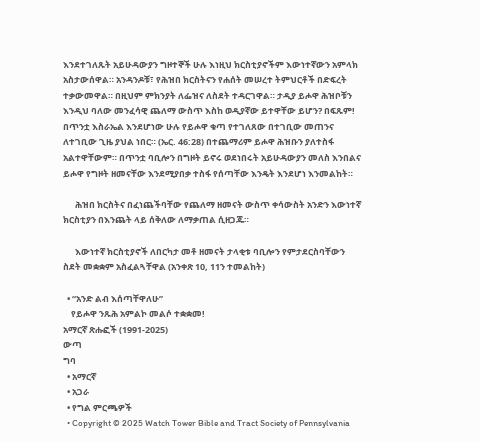እንደተገለጹት አይሁዳውያን ግዞተኞች ሁሉ እነዚህ ክርስቲያኖችም እውነተኛውን አምላክ አስታውሰዋል። አንዳንዶቹ፣ የሕዝበ ክርስትናን የሐሰት መሠረተ ትምህርቶች በድፍረት ተቃውመዋል። በዚህም ምክንያት ለፌዝና ለስደት ተዳርገዋል። ታዲያ ይሖዋ ሕዝቦቹን እንዲህ ባለው መንፈሳዊ ጨለማ ውስጥ እስከ ወዲያኛው ይተዋቸው ይሆን? በፍጹም! በጥንቷ እስራኤል እንደሆነው ሁሉ የይሖዋ ቁጣ የተገለጸው በተገቢው መጠንና ለተገቢው ጊዜ ያህል ነበር። (ኤር. 46:28) በተጨማሪም ይሖዋ ሕዝቡን ያለተስፋ አልተዋቸውም። በጥንቷ ባቢሎን በግዞት ይኖሩ ወደነበሩት አይሁዳውያን መለስ እንበልና ይሖዋ የግዞት ዘመናቸው እንደሚያበቃ ተስፋ የሰጣቸው እንዴት እንደሆነ እንመልከት።

      ሕዝበ ክርስትና በፈነጨችባቸው የጨለማ ዘመናት ውስጥ ቀሳውስት አንድን እውነተኛ ክርስቲያን በእንጨት ላይ ሰቅለው ለማቃጠል ሲዘጋጁ።

      እውነተኛ ክርስቲያኖች ለበርካታ መቶ ዘመናት ታላቂቱ ባቢሎን የምታደርስባቸውን ስደት መቋቋም አስፈልጓቸዋል (አንቀጽ 10, 11ን ተመልከት)

  • “አንድ ልብ እሰጣቸዋለሁ”
    የይሖዋ ንጹሕ አምልኮ መልሶ ተቋቋመ!
አማርኛ ጽሑፎች (1991-2025)
ውጣ
ግባ
  • አማርኛ
  • አጋራ
  • የግል ምርጫዎች
  • Copyright © 2025 Watch Tower Bible and Tract Society of Pennsylvania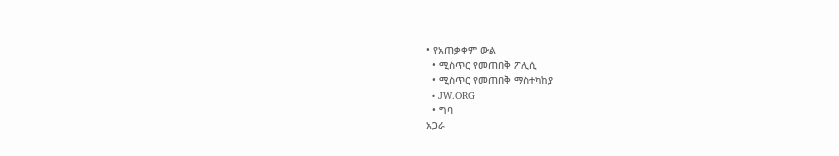• የአጠቃቀም ውል
  • ሚስጥር የመጠበቅ ፖሊሲ
  • ሚስጥር የመጠበቅ ማስተካከያ
  • JW.ORG
  • ግባ
አጋራ